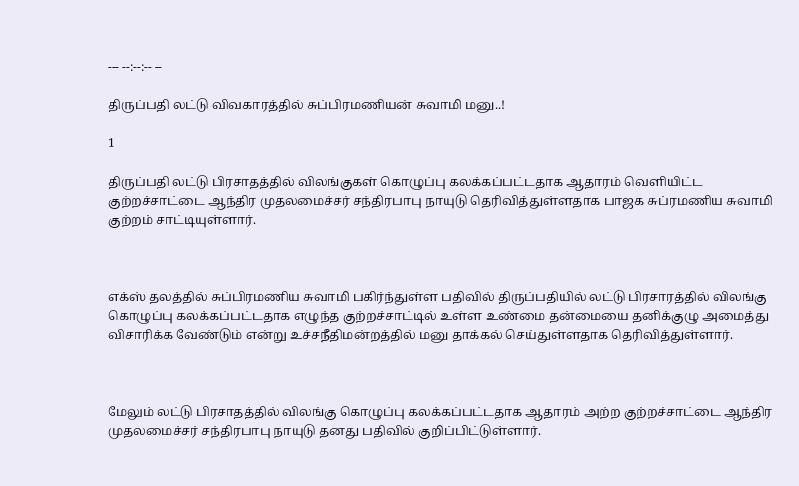--- --:--:-- --

திருப்பதி லட்டு விவகாரத்தில் சுப்பிரமணியன் சுவாமி மனு..!

1

திருப்பதி லட்டு பிரசாதத்தில் விலங்குகள் கொழுப்பு கலக்கப்பட்டதாக ஆதாரம் வெளியிட்ட குற்றச்சாட்டை ஆந்திர முதலமைச்சர் சந்திரபாபு நாயுடு தெரிவித்துள்ளதாக பாஜக சுப்ரமணிய சுவாமி குற்றம் சாட்டியுள்ளார்.



எக்ஸ் தலத்தில் சுப்பிரமணிய சுவாமி பகிர்ந்துள்ள பதிவில் திருப்பதியில் லட்டு பிரசாரத்தில் விலங்கு கொழுப்பு கலக்கப்பட்டதாக எழுந்த குற்றச்சாட்டில் உள்ள உண்மை தன்மையை தனிக்குழு அமைத்து விசாரிக்க வேண்டும் என்று உச்சநீதிமன்றத்தில் மனு தாக்கல் செய்துள்ளதாக தெரிவித்துள்ளார்.



மேலும் லட்டு பிரசாதத்தில் விலங்கு கொழுப்பு கலக்கப்பட்டதாக ஆதாரம் அற்ற குற்றச்சாட்டை ஆந்திர முதலமைச்சர் சந்திரபாபு நாயுடு தனது பதிவில் குறிப்பிட்டுள்ளார்.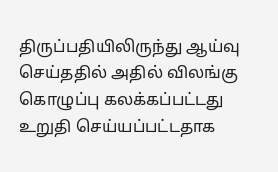திருப்பதியிலிருந்து ஆய்வு செய்ததில் அதில் விலங்கு கொழுப்பு கலக்கப்பட்டது உறுதி செய்யப்பட்டதாக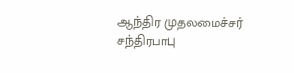ஆந்திர முதலமைச்சர் சந்திரபாபு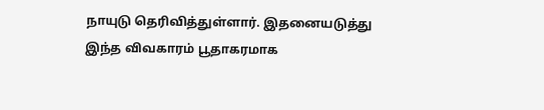நாயுடு தெரிவித்துள்ளார். இதனையடுத்து இந்த விவகாரம் பூதாகரமாக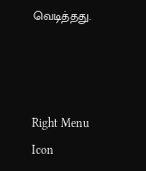வெடித்தது.



Right Menu Icon